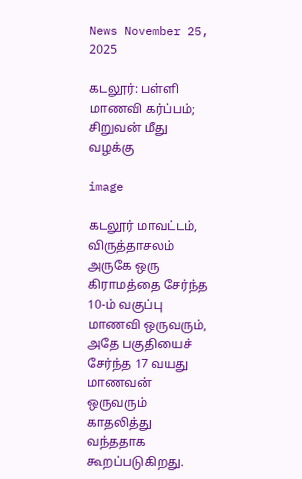News November 25, 2025

கடலூர்: பள்ளி மாணவி கர்ப்பம்; சிறுவன் மீது வழக்கு

image

கடலூர் மாவட்டம், விருத்தாசலம் அருகே ஒரு கிராமத்தை சேர்ந்த 10-ம் வகுப்பு மாணவி ஒருவரும், அதே பகுதியைச் சேர்ந்த 17 வயது மாணவன் ஒருவரும் காதலித்து வந்ததாக கூறப்படுகிறது.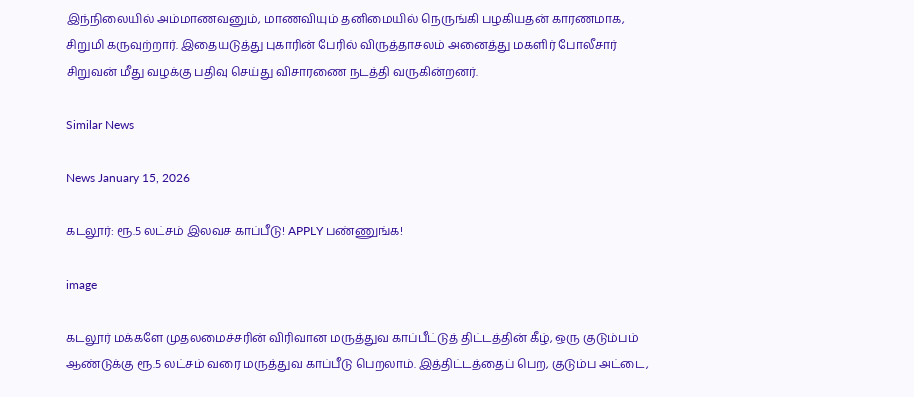இந்நிலையில் அம்மாணவனும், மாணவியும் தனிமையில் நெருங்கி பழகியதன் காரணமாக, சிறுமி கருவுற்றார். இதையடுத்து புகாரின் பேரில் விருத்தாசலம் அனைத்து மகளிர் போலீசார் சிறுவன் மீது வழக்கு பதிவு செய்து விசாரணை நடத்தி வருகின்றனர்.

Similar News

News January 15, 2026

கடலூர்: ரூ.5 லட்சம் இலவச காப்பீடு! APPLY பண்ணுங்க!

image

கடலூர் மக்களே முதலமைச்சரின் விரிவான மருத்துவ காப்பீட்டுத் திட்டத்தின் கீழ், ஒரு குடும்பம் ஆண்டுக்கு ரூ.5 லட்சம் வரை மருத்துவ காப்பீடு பெறலாம். இத்திட்டத்தைப் பெற, குடும்ப அட்டை,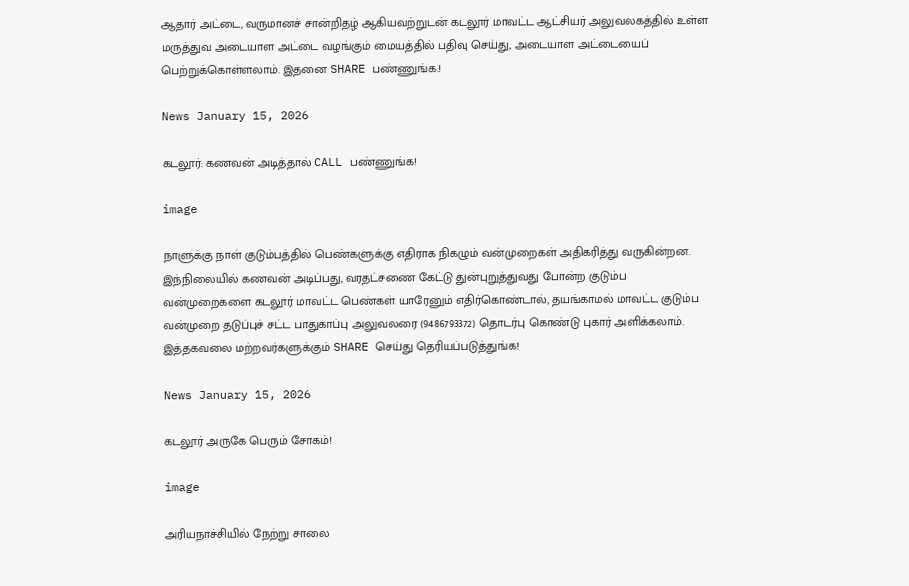ஆதார் அட்டை, வருமானச் சான்றிதழ் ஆகியவற்றுடன் கடலூர் மாவட்ட ஆட்சியர் அலுவலகத்தில் உள்ள மருத்துவ அடையாள அட்டை வழங்கும் மையத்தில் பதிவு செய்து, அடையாள அட்டையைப் பெற்றுக்கொள்ளலாம். இதனை SHARE பண்ணுங்க.!

News January 15, 2026

கடலூர்: கணவன் அடித்தால் CALL பண்ணுங்க!

image

நாளுக்கு நாள் குடும்பத்தில் பெண்களுக்கு எதிராக நிகழும் வன்முறைகள் அதிகரித்து வருகின்றன. இந்நிலையில் கணவன் அடிப்பது, வரதட்சணை கேட்டு துன்புறுத்துவது போன்ற குடும்ப வன்முறைகளை கடலூர் மாவட்ட பெண்கள் யாரேனும் எதிர்கொண்டால், தயங்காமல் மாவட்ட குடும்ப வன்முறை தடுப்புச் சட்ட பாதுகாப்பு அலுவலரை (9486793372) தொடர்பு கொண்டு புகார் அளிக்கலாம். இத்தகவலை மற்றவர்களுக்கும் SHARE செய்து தெரியப்படுத்துங்க!

News January 15, 2026

கடலூர் அருகே பெரும் சோகம்!

image

அரியநாச்சியில் நேற்று சாலை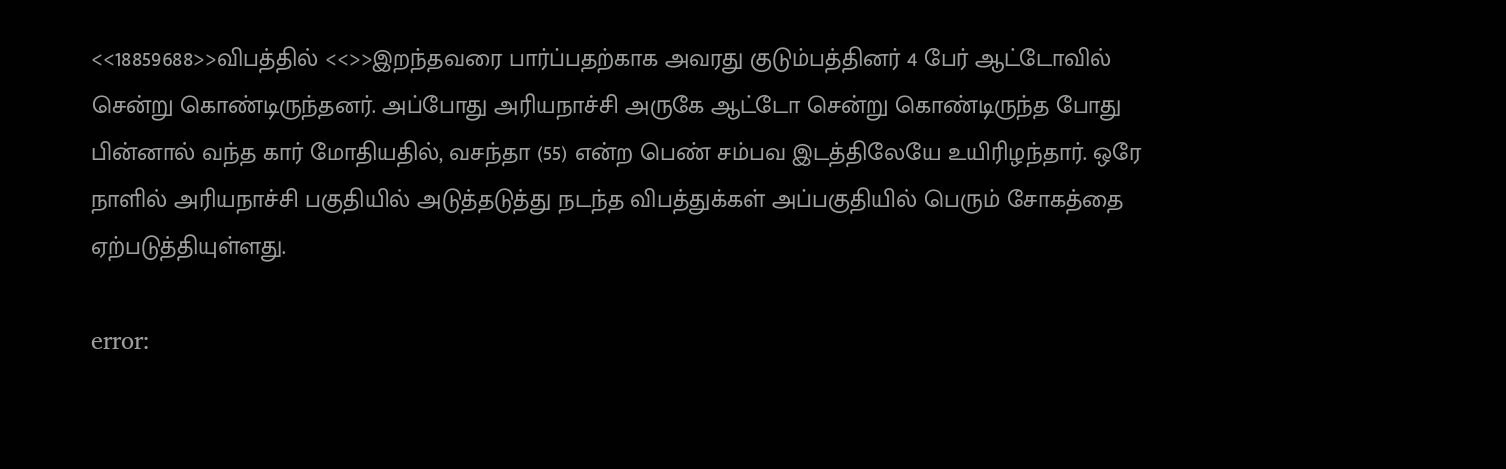<<18859688>>விபத்தில் <<>>இறந்தவரை பார்ப்பதற்காக அவரது குடும்பத்தினர் 4 பேர் ஆட்டோவில் சென்று கொண்டிருந்தனர். அப்போது அரியநாச்சி அருகே ஆட்டோ சென்று கொண்டிருந்த போது பின்னால் வந்த கார் மோதியதில், வசந்தா (55) என்ற பெண் சம்பவ இடத்திலேயே உயிரிழந்தார். ஒரே நாளில் அரியநாச்சி பகுதியில் அடுத்தடுத்து நடந்த விபத்துக்கள் அப்பகுதியில் பெரும் சோகத்தை ஏற்படுத்தியுள்ளது.

error: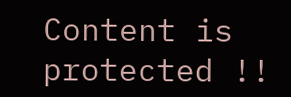Content is protected !!